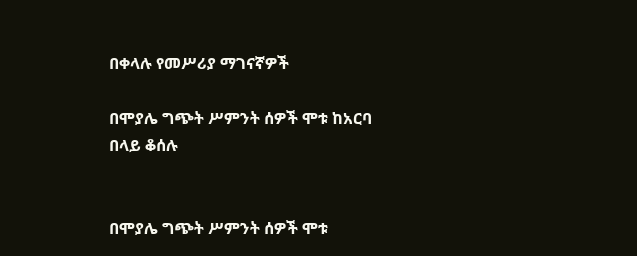በቀላሉ የመሥሪያ ማገናኛዎች

በሞያሌ ግጭት ሥምንት ሰዎች ሞቱ ከአርባ በላይ ቆሰሉ


በሞያሌ ግጭት ሥምንት ሰዎች ሞቱ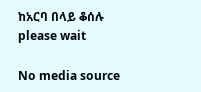ከአርባ በላይ ቆሰሉ
please wait

No media source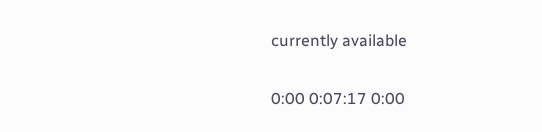currently available

0:00 0:07:17 0:00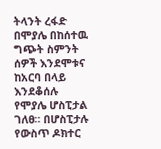ትላንት ረፋድ በሞያሌ በከሰተዉ ግጭት ስምንት ሰዎች እንደሞቱና ከአርባ በላይ እንደቆሰሉ የሞያሌ ሆስፒታል ገለፀ። በሆስፒታሉ የውስጥ ዶክተር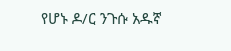የሆኑ ዶ/ር ንጉሱ አዱኛ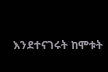እንደተናገሩት ከሞቱት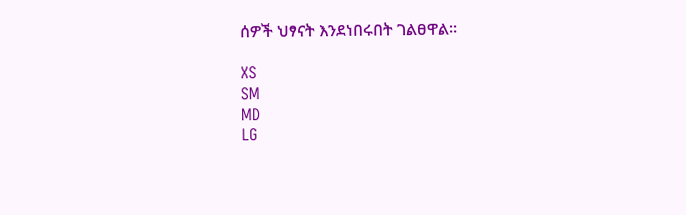ሰዎች ህፃናት እንደነበሩበት ገልፀዋል።

XS
SM
MD
LG